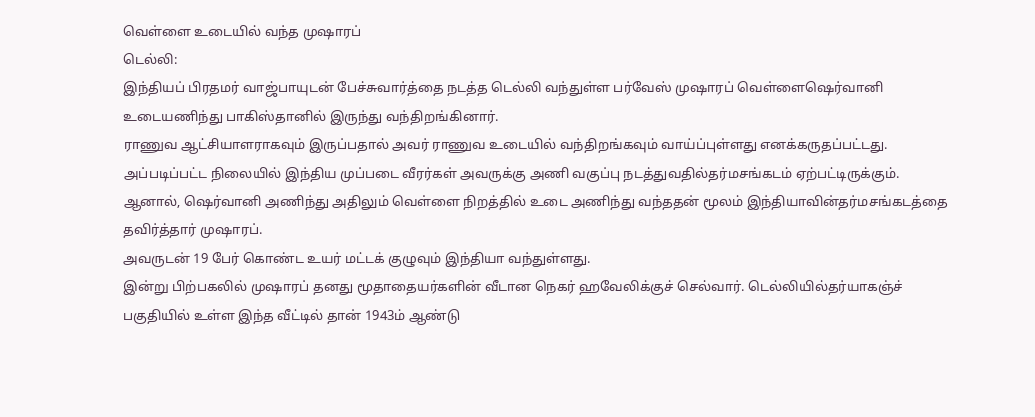வெள்ளை உடையில் வந்த முஷாரப்
டெல்லி:
இந்தியப் பிரதமர் வாஜ்பாயுடன் பேச்சுவார்த்தை நடத்த டெல்லி வந்துள்ள பர்வேஸ் முஷாரப் வெள்ளைஷெர்வானி உடையணிந்து பாகிஸ்தானில் இருந்து வந்திறங்கினார்.
ராணுவ ஆட்சியாளராகவும் இருப்பதால் அவர் ராணுவ உடையில் வந்திறங்கவும் வாய்ப்புள்ளது எனக்கருதப்பட்டது. அப்படிப்பட்ட நிலையில் இந்திய முப்படை வீரர்கள் அவருக்கு அணி வகுப்பு நடத்துவதில்தர்மசங்கடம் ஏற்பட்டிருக்கும்.
ஆனால், ஷெர்வானி அணிந்து அதிலும் வெள்ளை நிறத்தில் உடை அணிந்து வந்ததன் மூலம் இந்தியாவின்தர்மசங்கடத்தை தவிர்த்தார் முஷாரப்.
அவருடன் 19 பேர் கொண்ட உயர் மட்டக் குழுவும் இந்தியா வந்துள்ளது.
இன்று பிற்பகலில் முஷாரப் தனது மூதாதையர்களின் வீடான நெகர் ஹவேலிக்குச் செல்வார். டெல்லியில்தர்யாகஞ்ச் பகுதியில் உள்ள இந்த வீட்டில் தான் 1943ம் ஆண்டு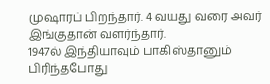முஷாரப் பிறந்தார். 4 வயது வரை அவர் இங்குதான் வளர்ந்தார்.
1947ல் இந்தியாவும் பாகிஸ்தானும் பிரிந்தபோது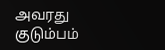அவரது குடும்பம்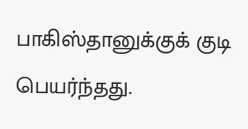பாகிஸ்தானுக்குக் குடி பெயர்ந்தது.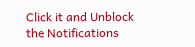Click it and Unblock the Notifications